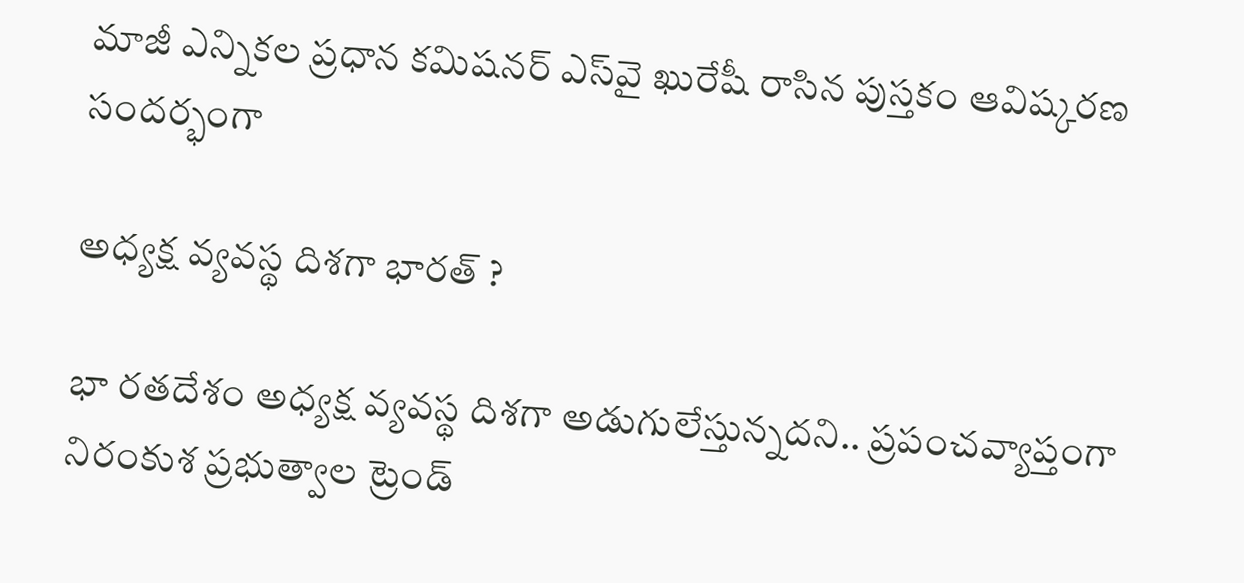మాజీ ఎన్నికల ప్రధాన కమిషనర్‌ ఎస్‌వై ఖురేషీ రాసిన పుస్తకం ఆవిష్కరణ సందర్భంగా

అధ్యక్ష వ్యవస్థ దిశగా భారత్‌ ?

భా రతదేశం అధ్యక్ష వ్యవస్థ దిశగా అడుగులేస్తున్నదని.. ప్రపంచవ్యాప్తంగా నిరంకుశ ప్రభుత్వాల ట్రెండ్‌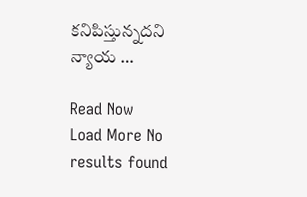కనిపిస్తున్నదని న్యాయ …

Read Now
Load More No results found